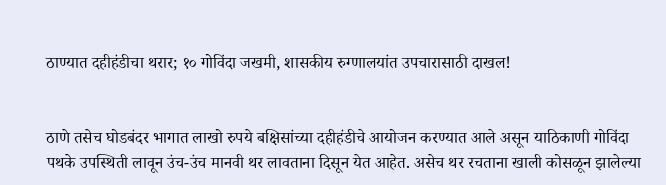ठाण्यात दहीहंडीचा थरार; १० गोविंदा जखमी, शासकीय रुग्णालयांत उपचारासाठी दाखल!


ठाणे तसेच घोडबंदर भागात लाखो रुपये बक्षिसांच्या दहीहंडीचे आयोजन करण्यात आले असून याठिकाणी गोविंदा पथके उपस्थिती लावून उंच-उंच मानवी थर लावताना दिसून येत आहेत. असेच थर रचताना खाली कोसळून झालेल्या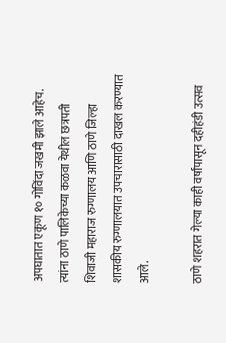अपघातात एकूण १० गोविंदा जखमी झाले आहेच. त्यांना ठाणे पालिकेच्या कळवा येथील छत्रपती शिवाजी महाराज रुग्णालय आणि ठाणे जिल्हा शासकीय रुग्णालयात उपचारासाठी दाखल करण्यात आले.

ठाणे शहरात गेल्या काही वर्षांपासून दहीहंडी उत्सव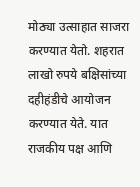मोठ्या उत्साहात साजरा करण्यात येतो. शहरात लाखो रुपये बक्षिसांच्या दहीहंडीचे आयोजन करण्यात येते. यात राजकीय पक्ष आणि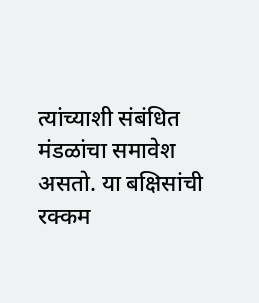त्यांच्याशी संबंधित मंडळांचा समावेश असतो. या बक्षिसांची रक्कम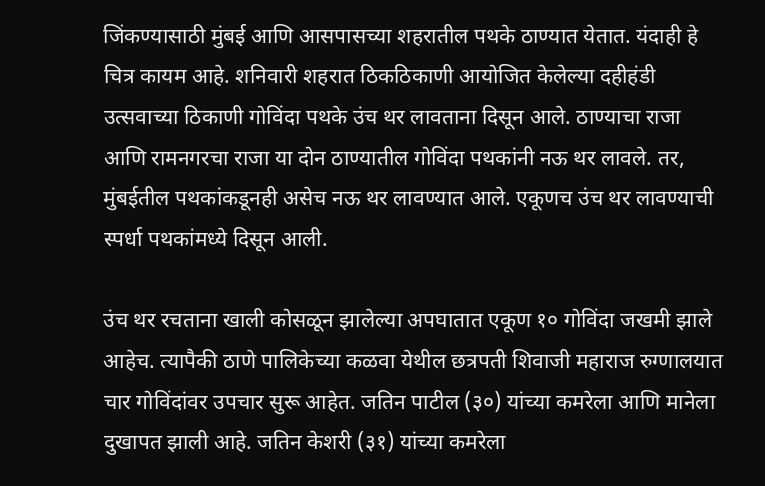जिंकण्यासाठी मुंबई आणि आसपासच्या शहरातील पथके ठाण्यात येतात. यंदाही हे चित्र कायम आहे. शनिवारी शहरात ठिकठिकाणी आयोजित केलेल्या दहीहंडी उत्सवाच्या ठिकाणी गोविंदा पथके उंच थर लावताना दिसून आले. ठाण्याचा राजा आणि रामनगरचा राजा या दोन ठाण्यातील गोविंदा पथकांनी नऊ थर लावले. तर, मुंबईतील पथकांकडूनही असेच नऊ थर लावण्यात आले. एकूणच उंच थर लावण्याची स्पर्धा पथकांमध्ये दिसून आली.

उंच थर रचताना खाली कोसळून झालेल्या अपघातात एकूण १० गोविंदा जखमी झाले आहेच. त्यापैकी ठाणे पालिकेच्या कळवा येथील छत्रपती शिवाजी महाराज रुग्णालयात चार गोविंदांवर उपचार सुरू आहेत. जतिन पाटील (३०) यांच्या कमरेला आणि मानेला दुखापत झाली आहे. जतिन केशरी (३१) यांच्या कमरेला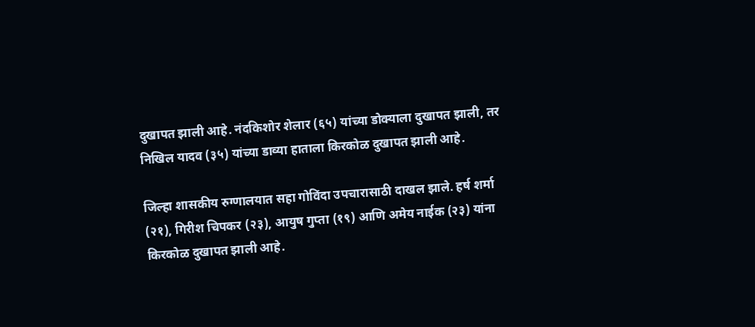दुखापत झाली आहे. नंदकिशोर शेलार (६५) यांच्या डोक्याला दुखापत झाली, तर निखिल यादव (३५) यांच्या डाव्या हाताला किरकोळ दुखापत झाली आहे.

जिल्हा शासकीय रुग्णालयात सहा गोविंदा उपचारासाठी दाखल झाले. हर्ष शर्मा (२१), गिरीश चिपकर (२३), आयुष गुप्ता (१९) आणि अमेय नाईक (२३) यांना किरकोळ दुखापत झाली आहे.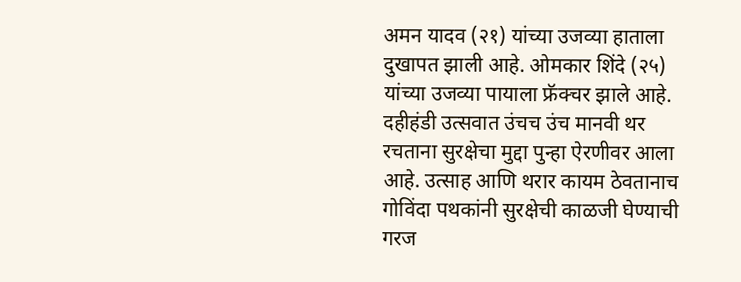अमन यादव (२१) यांच्या उजव्या हाताला दुखापत झाली आहे. ओमकार शिंदे (२५) यांच्या उजव्या पायाला फ्रॅक्चर झाले आहे. दहीहंडी उत्सवात उंचच उंच मानवी थर रचताना सुरक्षेचा मुद्दा पुन्हा ऐरणीवर आला आहे. उत्साह आणि थरार कायम ठेवतानाच गोविंदा पथकांनी सुरक्षेची काळजी घेण्याची गरज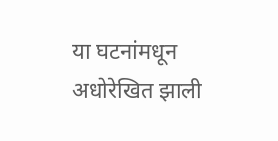या घटनांमधून अधोरेखित झाली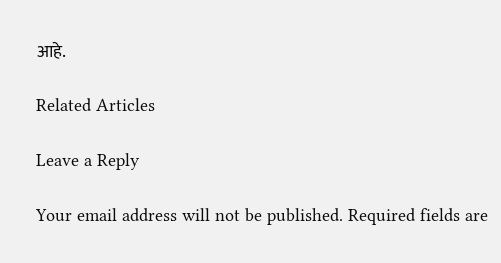आहे.

Related Articles

Leave a Reply

Your email address will not be published. Required fields are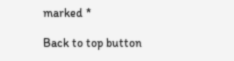marked *

Back to top button